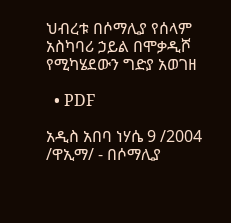ህብረቱ በሶማሊያ የሰላም አስካባሪ ኃይል በሞቃዲሾ የሚካሄደውን ግድያ አወገዘ

  • PDF

አዲስ አበባ ነሃሴ 9 /2004 /ዋኢማ/ - በሶማሊያ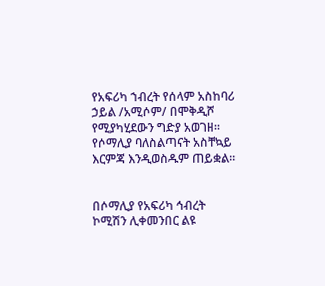የአፍሪካ ኀብረት የሰላም አስከባሪ ኃይል /አሚሶም/ በሞቅዲሾ የሚያካሂደውን ግድያ አወገዘ። የሶማሊያ ባለስልጣናት አስቸኳይ እርምጃ እንዲወስዱም ጠይቋል።


በሶማሊያ የአፍሪካ ኅብረት ኮሚሽን ሊቀመንበር ልዩ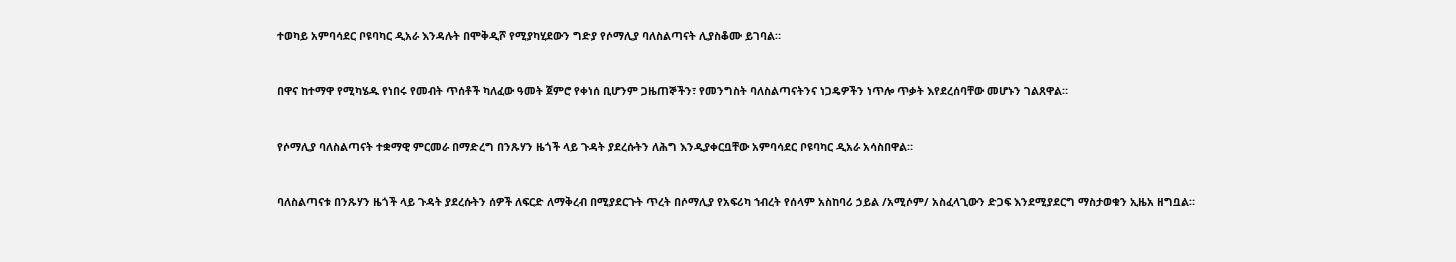ተወካይ አምባሳደር ቦዩባካር ዲአራ እንዳሉት በሞቅዲሾ የሚያካሂደውን ግድያ የሶማሊያ ባለስልጣናት ሊያስቆሙ ይገባል።


በዋና ከተማዋ የሚካሄዱ የነበሩ የመብት ጥሰቶች ካለፈው ዓመት ጀምሮ የቀነሰ ቢሆንም ጋዜጠኞችን፣ የመንግስት ባለስልጣናትንና ነጋዴዎችን ነጥሎ ጥቃት እየደረሰባቸው መሆኑን ገልጸዋል።


የሶማሊያ ባለስልጣናት ተቋማዊ ምርመራ በማድረግ በንጹሃን ዜጎች ላይ ጉዳት ያደረሱትን ለሕግ እንዲያቀርቧቸው አምባሳደር ቦዩባካር ዲአራ አሳስበዋል።


ባለስልጣናቱ በንጹሃን ዜጎች ላይ ጉዳት ያደረሱትን ሰዎች ለፍርድ ለማቅረብ በሚያደርጉት ጥረት በሶማሊያ የአፍሪካ ኀብረት የሰላም አስከባሪ ኃይል /አሚሶም/ አስፈላጊውን ድጋፍ እንደሚያደርግ ማስታወቁን ኢዜአ ዘግቧል።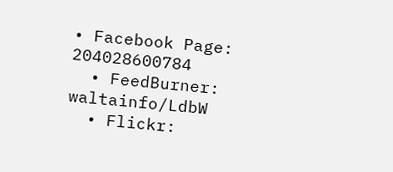• Facebook Page: 204028600784
  • FeedBurner: waltainfo/LdbW
  • Flickr: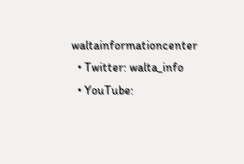waltainformationcenter
  • Twitter: walta_info
  • YouTube: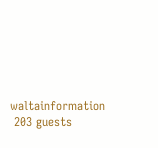waltainformation
 203 guests